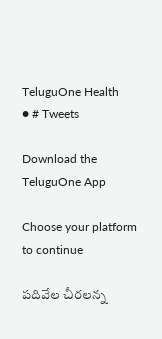TeluguOne Health
● # Tweets

Download the TeluguOne App

Choose your platform to continue

పదివేల చీరలన్న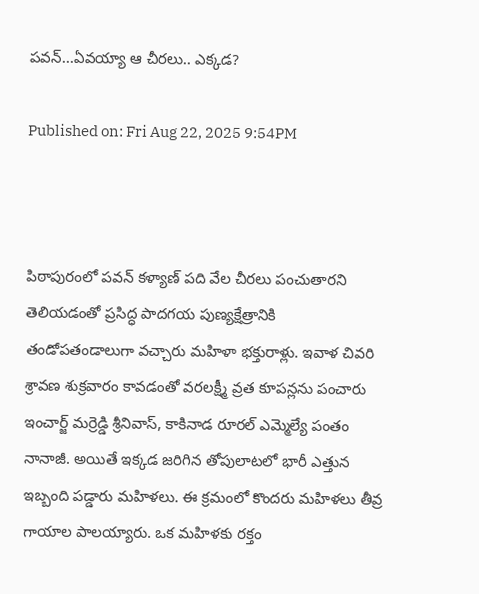పవన్...ఏవయ్యా ఆ చీరలు.. ఎక్కడ?

Published on: Fri Aug 22, 2025 9:54PM



పిఠాపురంలో పవన్ కళ్యాణ్‌ పది వేల చీరలు పంచుతారని తెలియడంతో ప్రసిద్ధ పాదగయ పుణ్యక్షేత్రానికి తండోపతండాలుగా వచ్చారు మహిళా భక్తురాళ్లు. ఇవాళ చివరి శ్రావణ శుక్రవారం కావడంతో వరలక్ష్మీ వ్రత కూపన్లను పంచారు ఇంచార్జ్ మర్రెడ్డి శ్రీనివాస్, కాకినాడ రూరల్ ఎమ్మెల్యే పంతం నానాజీ. అయితే ఇక్కడ జరిగిన తోపులాటలో భారీ ఎత్తున ఇబ్బంది పడ్డారు మహిళలు. ఈ క్రమంలో కొందరు మహిళలు తీవ్ర గాయాల పాలయ్యారు. ఒక మహిళకు రక్తం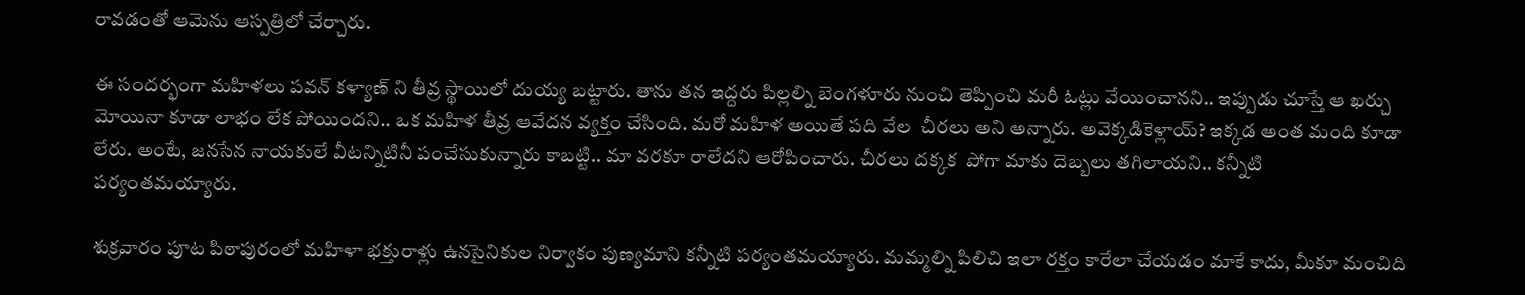రావడంతో ఆమెను ఆస్పత్రిలో చేర్చారు.

ఈ సందర్భంగా మహిళలు పవన్ కళ్యాణ్ ని తీవ్ర స్థాయిలో దుయ్య బట్టారు. తాను తన ఇద్దరు పిల్లల్ని బెంగళూరు నుంచి తెప్పించి మరీ ఓట్లు వేయించానని.. ఇప్పుడు చూస్తే ఆ ఖర్చు మోయినా కూడా లాభం లేక పోయిందని.. ఒక మహిళ తీవ్ర ఆవేదన వ్యక్తం చేసింది. మరో మహిళ అయితే పది వేల  చీరలు అని అన్నారు. అవెక్కడికెళ్లాయ్? ఇక్కడ అంత మంది కూడా లేరు. అంటే, జనసేన నాయకులే వీటన్నిటినీ పంచేసుకున్నారు కాబట్టి.. మా వరకూ రాలేదని ఆరోపించారు. చీరలు దక్కక  పోగా మాకు దెబ్బలు తగిలాయని.. కన్నీటి పర్యంతమయ్యారు.

శుక్రవారం పూట పిఠాపురంలో మహిళా భక్తురాళ్లు ఉనసైనికుల నిర్వాకం పుణ్యమాని కన్నీటి పర్యంతమయ్యారు. మమ్మల్ని పిలిచి ఇలా రక్తం కారేలా చేయడం మాకే కాదు, మీకూ మంచిది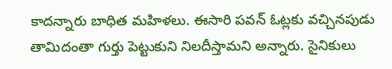కాదన్నారు బాధిత మహిళలు. ఈసారి పవన్ ఓట్లకు వచ్చినపుడు తామిదంతా గుర్తు పెట్టుకుని నిలదీస్తామని అన్నారు. సైనికులు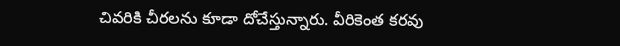చివరికి చీరలను కూడా దోచేస్తున్నారు. వీరికెంత కరవు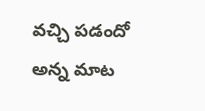వచ్చి పడందో అన్న మాట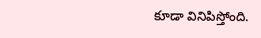కూడా వినిపిస్తోంది.